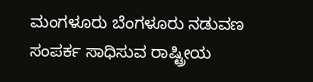ಮಂಗಳೂರು ಬೆಂಗಳೂರು ನಡುವಣ ಸಂಪರ್ಕ ಸಾಧಿಸುವ ರಾಷ್ಟ್ರೀಯ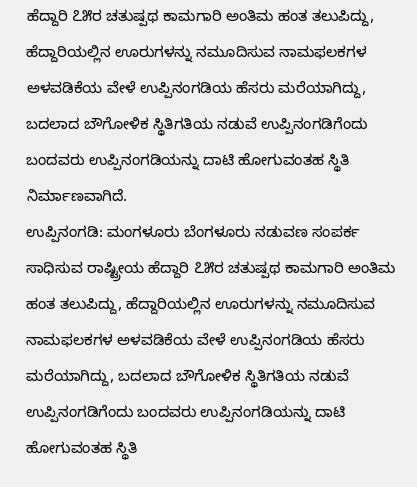ಹೆದ್ದಾರಿ ೭೫ರ ಚತುಷ್ಪಥ ಕಾಮಗಾರಿ ಅಂತಿಮ ಹಂತ ತಲುಪಿದ್ದು, ಹೆದ್ದಾರಿಯಲ್ಲಿನ ಊರುಗಳನ್ನು ನಮೂದಿಸುವ ನಾಮಫಲಕಗಳ ಅಳವಡಿಕೆಯ ವೇಳೆ ಉಪ್ಪಿನಂಗಡಿಯ ಹೆಸರು ಮರೆಯಾಗಿದ್ದು, ಬದಲಾದ ಬೌಗೋಳಿಕ ಸ್ಥಿತಿಗತಿಯ ನಡುವೆ ಉಪ್ಪಿನಂಗಡಿಗೆಂದು ಬಂದವರು ಉಪ್ಪಿನಂಗಡಿಯನ್ನು ದಾಟಿ ಹೋಗುವಂತಹ ಸ್ಥಿತಿ ನಿರ್ಮಾಣವಾಗಿದೆ.
ಉಪ್ಪಿನಂಗಡಿ: ಮಂಗಳೂರು ಬೆಂಗಳೂರು ನಡುವಣ ಸಂಪರ್ಕ ಸಾಧಿಸುವ ರಾಷ್ಟ್ರೀಯ ಹೆದ್ದಾರಿ ೭೫ರ ಚತುಷ್ಪಥ ಕಾಮಗಾರಿ ಅಂತಿಮ ಹಂತ ತಲುಪಿದ್ದು, ಹೆದ್ದಾರಿಯಲ್ಲಿನ ಊರುಗಳನ್ನು ನಮೂದಿಸುವ ನಾಮಫಲಕಗಳ ಅಳವಡಿಕೆಯ ವೇಳೆ ಉಪ್ಪಿನಂಗಡಿಯ ಹೆಸರು ಮರೆಯಾಗಿದ್ದು, ಬದಲಾದ ಬೌಗೋಳಿಕ ಸ್ಥಿತಿಗತಿಯ ನಡುವೆ ಉಪ್ಪಿನಂಗಡಿಗೆಂದು ಬಂದವರು ಉಪ್ಪಿನಂಗಡಿಯನ್ನು ದಾಟಿ ಹೋಗುವಂತಹ ಸ್ಥಿತಿ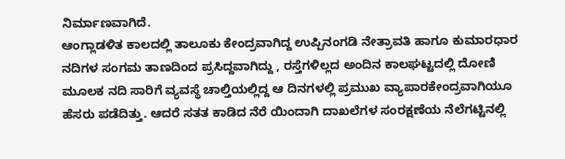ನಿರ್ಮಾಣವಾಗಿದೆ.
ಆಂಗ್ಲಾಡಳಿತ ಕಾಲದಲ್ಲಿ ತಾಲೂಕು ಕೇಂದ್ರವಾಗಿದ್ದ ಉಪ್ಪಿನಂಗಡಿ ನೇತ್ರಾವತಿ ಹಾಗೂ ಕುಮಾರಧಾರ ನದಿಗಳ ಸಂಗಮ ತಾಣದಿಂದ ಪ್ರಸಿದ್ದವಾಗಿದ್ದು , ರಸ್ತೆಗಳಿಲ್ಲದ ಅಂದಿನ ಕಾಲಘಟ್ಟದಲ್ಲಿ ದೋಣಿ ಮೂಲಕ ನದಿ ಸಾರಿಗೆ ವ್ಯವಸ್ಥೆ ಚಾಲ್ತಿಯಲ್ಲಿದ್ದ ಆ ದಿನಗಳಲ್ಲಿ ಪ್ರಮುಖ ವ್ಯಾಪಾರಕೇಂದ್ರವಾಗಿಯೂ ಹೆಸರು ಪಡೆದಿತ್ತು. ಆದರೆ ಸತತ ಕಾಡಿದ ನೆರೆ ಯಿಂದಾಗಿ ದಾಖಲೆಗಳ ಸಂರಕ್ಷಣೆಯ ನೆಲೆಗಟ್ಟಿನಲ್ಲಿ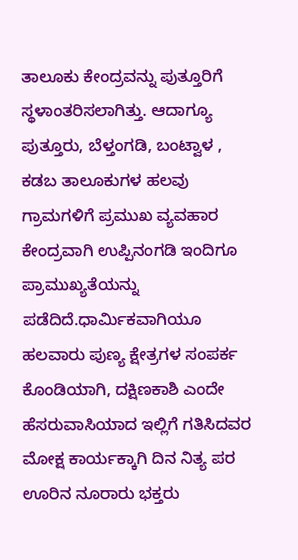ತಾಲೂಕು ಕೇಂದ್ರವನ್ನು ಪುತ್ತೂರಿಗೆ ಸ್ಥಳಾಂತರಿಸಲಾಗಿತ್ತು. ಆದಾಗ್ಯೂ ಪುತ್ತೂರು, ಬೆಳ್ತಂಗಡಿ, ಬಂಟ್ವಾಳ , ಕಡಬ ತಾಲೂಕುಗಳ ಹಲವು ಗ್ರಾಮಗಳಿಗೆ ಪ್ರಮುಖ ವ್ಯವಹಾರ ಕೇಂದ್ರವಾಗಿ ಉಪ್ಪಿನಂಗಡಿ ಇಂದಿಗೂ ಪ್ರಾಮುಖ್ಯತೆಯನ್ನು ಪಡೆದಿದೆ.ಧಾರ್ಮಿಕವಾಗಿಯೂ ಹಲವಾರು ಪುಣ್ಯ ಕ್ಷೇತ್ರಗಳ ಸಂಪರ್ಕ ಕೊಂಡಿಯಾಗಿ, ದಕ್ಷಿಣಕಾಶಿ ಎಂದೇ ಹೆಸರುವಾಸಿಯಾದ ಇಲ್ಲಿಗೆ ಗತಿಸಿದವರ ಮೋಕ್ಷ ಕಾರ್ಯಕ್ಕಾಗಿ ದಿನ ನಿತ್ಯ ಪರ ಊರಿನ ನೂರಾರು ಭಕ್ತರು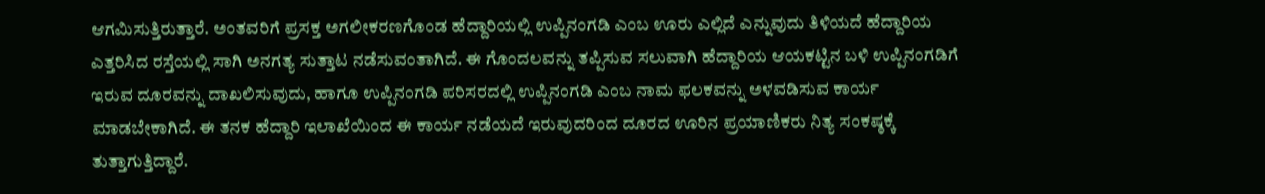ಆಗಮಿಸುತ್ತಿರುತ್ತಾರೆ. ಅಂತವರಿಗೆ ಪ್ರಸಕ್ತ ಅಗಲೀಕರಣಗೊಂಡ ಹೆದ್ದಾರಿಯಲ್ಲಿ ಉಪ್ಪಿನಂಗಡಿ ಎಂಬ ಊರು ಎಲ್ಲಿದೆ ಎನ್ನುವುದು ತಿಳಿಯದೆ ಹೆದ್ದಾರಿಯ ಎತ್ತರಿಸಿದ ರಸ್ತೆಯಲ್ಲಿ ಸಾಗಿ ಅನಗತ್ಯ ಸುತ್ತಾಟ ನಡೆಸುವಂತಾಗಿದೆ. ಈ ಗೊಂದಲವನ್ನು ತಪ್ಪಿಸುವ ಸಲುವಾಗಿ ಹೆದ್ದಾರಿಯ ಆಯಕಟ್ಟಿನ ಬಳಿ ಉಪ್ಪಿನಂಗಡಿಗೆ ಇರುವ ದೂರವನ್ನು ದಾಖಲಿಸುವುದು, ಹಾಗೂ ಉಪ್ಪಿನಂಗಡಿ ಪರಿಸರದಲ್ಲಿ ಉಪ್ಪಿನಂಗಡಿ ಎಂಬ ನಾಮ ಫಲಕವನ್ನು ಅಳವಡಿಸುವ ಕಾರ್ಯ ಮಾಡಬೇಕಾಗಿದೆ. ಈ ತನಕ ಹೆದ್ದಾರಿ ಇಲಾಖೆಯಿಂದ ಈ ಕಾರ್ಯ ನಡೆಯದೆ ಇರುವುದರಿಂದ ದೂರದ ಊರಿನ ಪ್ರಯಾಣಿಕರು ನಿತ್ಯ ಸಂಕಷ್ಠಕ್ಕೆ ತುತ್ತಾಗುತ್ತಿದ್ದಾರೆ.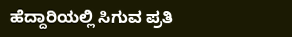ಹೆದ್ದಾರಿಯಲ್ಲಿ ಸಿಗುವ ಪ್ರತಿ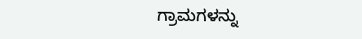ಗ್ರಾಮಗಳನ್ನು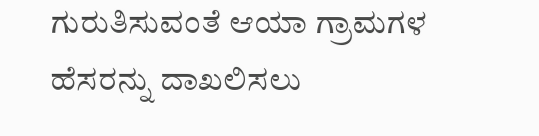ಗುರುತಿಸುವಂತೆ ಆಯಾ ಗ್ರಾಮಗಳ ಹೆಸರನ್ನು ದಾಖಲಿಸಲು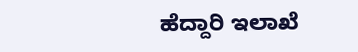ಹೆದ್ದಾರಿ ಇಲಾಖೆ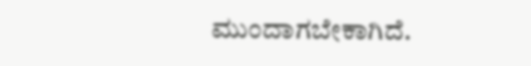ಮುಂದಾಗಬೇಕಾಗಿದೆ.